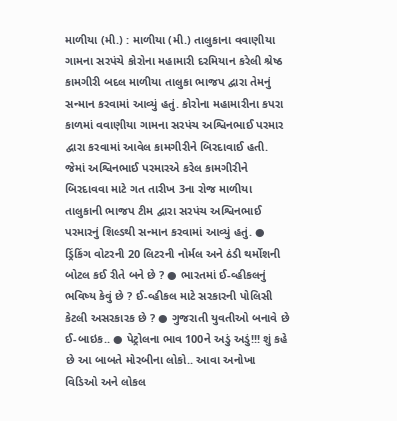માળીયા (મી.) : માળીયા (મી.) તાલુકાના વવાણીયા ગામના સરપંચે કોરોના મહામારી દરમિયાન કરેલી શ્રેષ્ઠ કામગીરી બદલ માળીયા તાલુકા ભાજપ દ્વારા તેમનું સન્માન કરવામાં આવ્યું હતું. કોરોના મહામારીના કપરા કાળમાં વવાણીયા ગામના સરપંચ અશ્વિનભાઈ પરમાર દ્વારા કરવામાં આવેલ કામગીરીને બિરદાવાઈ હતી. જેમાં અશ્વિનભાઈ પરમારએ કરેલ કામગીરીને બિરદાવવા માટે ગત તારીખ 3ના રોજ માળીયા તાલુકાની ભાજપ ટીમ દ્વારા સરપંચ અશ્વિનભાઈ પરમારનું શિલ્ડથી સન્માન કરવામાં આવ્યું હતું. ● ડ્રિંકિંગ વોટરની 20 લિટરની નોર્મલ અને ઠંડી થર્મોશની બોટલ કઈ રીતે બને છે ? ● ભારતમાં ઈ-વ્હીકલનું ભવિષ્ય કેવું છે ? ઈ-વ્હીકલ માટે સરકારની પોલિસી કેટલી અસરકારક છે ? ● ગુજરાતી યુવતીઓ બનાવે છે ઈ-બાઇક.. ● પેટ્રોલના ભાવ 100ને અડું અડું!!! શું કહે છે આ બાબતે મોરબીના લોકો.. આવા અનોખા વિડિઓ અને લોકલ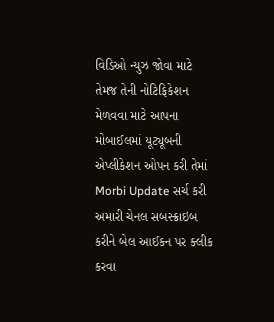વિડિઓ ન્યુઝ જોવા માટે તેમજ તેની નોટિફિકેશન મેળવવા માટે આપના મોબાઈલમાં યૂટ્યૂબની એપ્લીકેશન ઓપન કરી તેમાં Morbi Update સર્ચ કરી અમારી ચેનલ સબસ્ક્રાઇબ કરીને બેલ આઈકન પર ક્લીક કરવા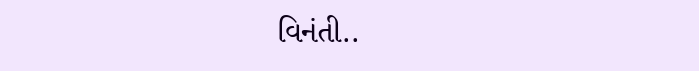વિનંતી..